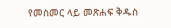የመስመር ላይ መጽሐፍ ቅዱስ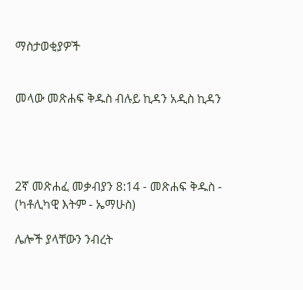ማስታወቂያዎች


መላው መጽሐፍ ቅዱስ ብሉይ ኪዳን አዲስ ኪዳን




2ኛ መጽሐፈ መቃብያን 8:14 - መጽሐፍ ቅዱስ - (ካቶሊካዊ እትም - ኤማሁስ)

ሌሎች ያላቸውን ንብረት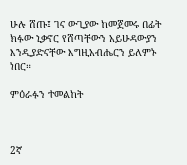ሁሉ ሸጡ፤ ገና ውጊያው ከመጀመሩ በፊት ክፉው ኒቃኖር የሸጣቸውን አይሁዳውያን እንዲያድናቸው እግዚአብሔርን ይለምኑ ነበር።

ምዕራፉን ተመልከት



2ኛ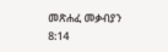መጽሐፈ መቃብያን 8:14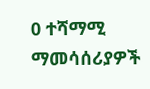0 ተሻማሚ ማመሳሰሪያዎች